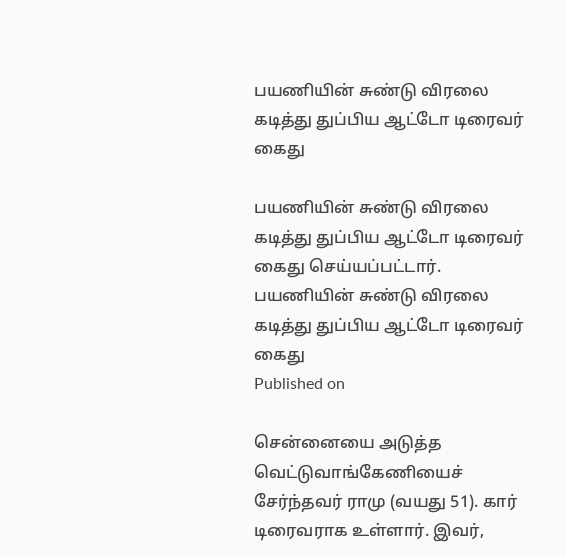பயணியின் சுண்டு விரலை கடித்து துப்பிய ஆட்டோ டிரைவர் கைது

பயணியின் சுண்டு விரலை கடித்து துப்பிய ஆட்டோ டிரைவர் கைது செய்யப்பட்டார்.
பயணியின் சுண்டு விரலை கடித்து துப்பிய ஆட்டோ டிரைவர் கைது
Published on

சென்னையை அடுத்த வெட்டுவாங்கேணியைச் சேர்ந்தவர் ராமு (வயது 51). கார் டிரைவராக உள்ளார். இவர்,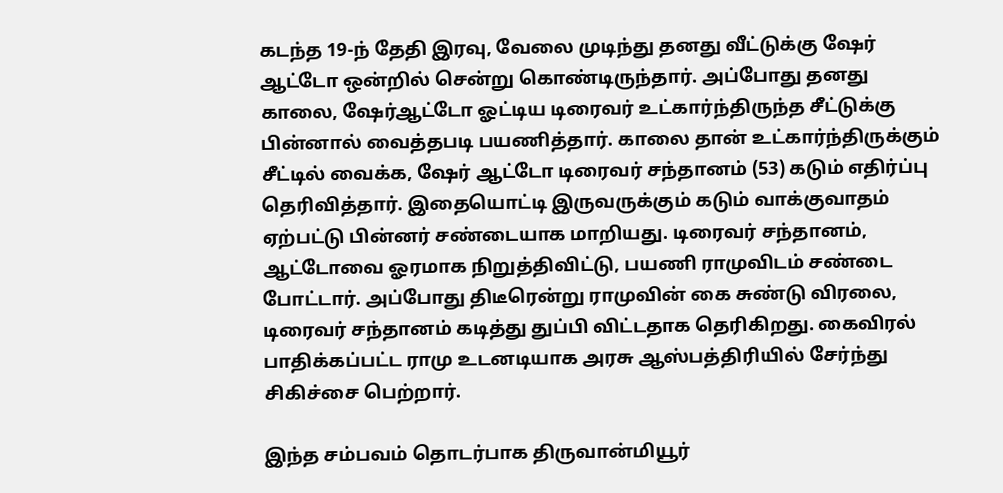கடந்த 19-ந் தேதி இரவு, வேலை முடிந்து தனது வீட்டுக்கு ஷேர் ஆட்டோ ஒன்றில் சென்று கொண்டிருந்தார். அப்போது தனது காலை, ஷேர்ஆட்டோ ஓட்டிய டிரைவர் உட்கார்ந்திருந்த சீட்டுக்கு பின்னால் வைத்தபடி பயணித்தார். காலை தான் உட்கார்ந்திருக்கும் சீட்டில் வைக்க, ஷேர் ஆட்டோ டிரைவர் சந்தானம் (53) கடும் எதிர்ப்பு தெரிவித்தார். இதையொட்டி இருவருக்கும் கடும் வாக்குவாதம் ஏற்பட்டு பின்னர் சண்டையாக மாறியது. டிரைவர் சந்தானம், ஆட்டோவை ஓரமாக நிறுத்திவிட்டு, பயணி ராமுவிடம் சண்டை போட்டார். அப்போது திடீரென்று ராமுவின் கை சுண்டு விரலை, டிரைவர் சந்தானம் கடித்து துப்பி விட்டதாக தெரிகிறது. கைவிரல் பாதிக்கப்பட்ட ராமு உடனடியாக அரசு ஆஸ்பத்திரியில் சேர்ந்து சிகிச்சை பெற்றார்.

இந்த சம்பவம் தொடர்பாக திருவான்மியூர்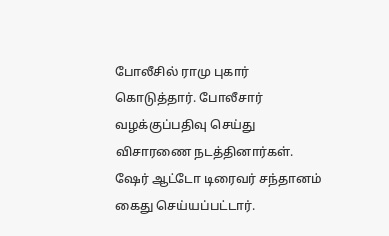போலீசில் ராமு புகார் கொடுத்தார். போலீசார் வழக்குப்பதிவு செய்து விசாரணை நடத்தினார்கள். ஷேர் ஆட்டோ டிரைவர் சந்தானம் கைது செய்யப்பட்டார்.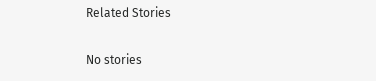Related Stories

No stories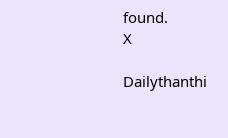found.
X

Dailythanthi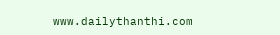www.dailythanthi.com